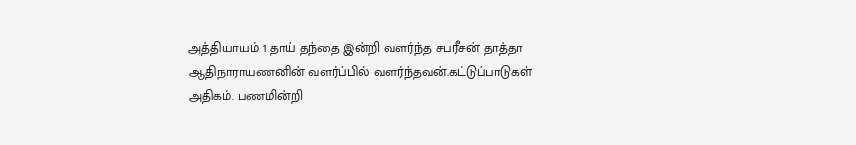அத்தியாயம் 1 தாய் தந்தை இன்றி வளர்ந்த சபரீசன் தாத்தா ஆதிநாராயணனின் வளர்ப்பில் வளர்ந்தவன்.கட்டுப்பாடுகள் அதிகம். பணமின்றி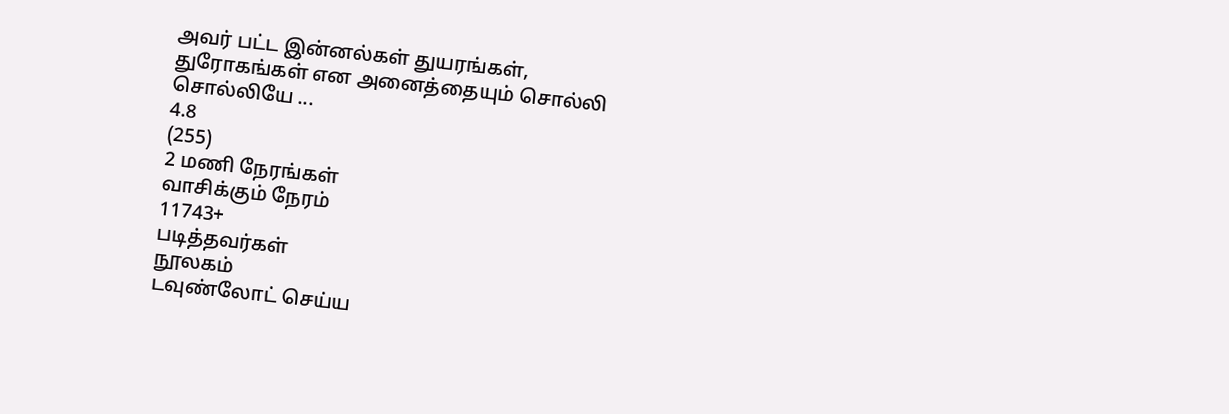அவர் பட்ட இன்னல்கள் துயரங்கள், துரோகங்கள் என அனைத்தையும் சொல்லி சொல்லியே ...
4.8
(255)
2 மணி நேரங்கள்
வாசிக்கும் நேரம்
11743+
படித்தவர்கள்
நூலகம்
டவுண்லோட் செய்ய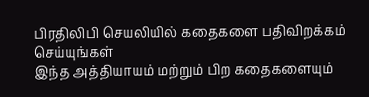பிரதிலிபி செயலியில் கதைகளை பதிவிறக்கம் செய்யுங்கள்
இந்த அத்தியாயம் மற்றும் பிற கதைகளையும்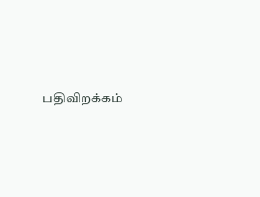பதிவிறக்கம்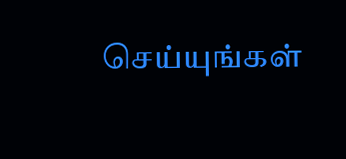செய்யுங்கள்